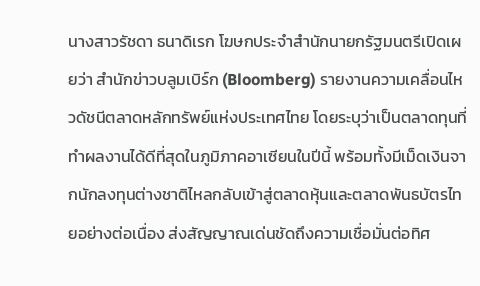นางสาวรัชดา ธนาดิเรก โฆษกประจำสำนักนายกรัฐมนตรีเปิดเผยว่า สำนักข่าวบลูมเบิร์ก (Bloomberg) รายงานความเคลื่อนไหวดัชนีตลาดหลักทรัพย์แห่งประเทศไทย โดยระบุว่าเป็นตลาดทุนที่ทำผลงานได้ดีที่สุดในภูมิภาคอาเซียนในปีนี้ พร้อมทั้งมีเม็ดเงินจากนักลงทุนต่างชาติไหลกลับเข้าสู่ตลาดหุ้นและตลาดพันธบัตรไทยอย่างต่อเนื่อง ส่งสัญญาณเด่นชัดถึงความเชื่อมั่นต่อทิศ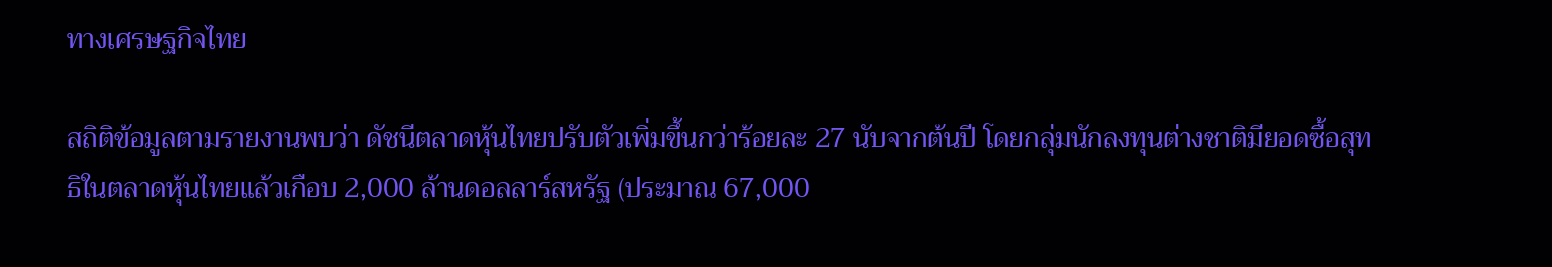ทางเศรษฐกิจไทย

สถิติข้อมูลตามรายงานพบว่า ดัชนีตลาดหุ้นไทยปรับตัวเพิ่มขึ้นกว่าร้อยละ 27 นับจากต้นปี โดยกลุ่มนักลงทุนต่างชาติมียอดซื้อสุทธิในตลาดหุ้นไทยแล้วเกือบ 2,000 ล้านดอลลาร์สหรัฐ (ประมาณ 67,000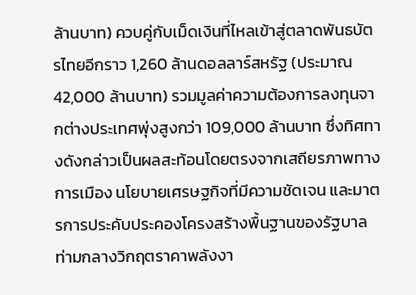ล้านบาท) ควบคู่กับเม็ดเงินที่ไหลเข้าสู่ตลาดพันธบัตรไทยอีกราว 1,260 ล้านดอลลาร์สหรัฐ (ประมาณ 42,000 ล้านบาท) รวมมูลค่าความต้องการลงทุนจากต่างประเทศพุ่งสูงกว่า 109,000 ล้านบาท ซึ่งทิศทางดังกล่าวเป็นผลสะท้อนโดยตรงจากเสถียรภาพทางการเมือง นโยบายเศรษฐกิจที่มีความชัดเจน และมาตรการประคับประคองโครงสร้างพื้นฐานของรัฐบาลท่ามกลางวิกฤตราคาพลังงา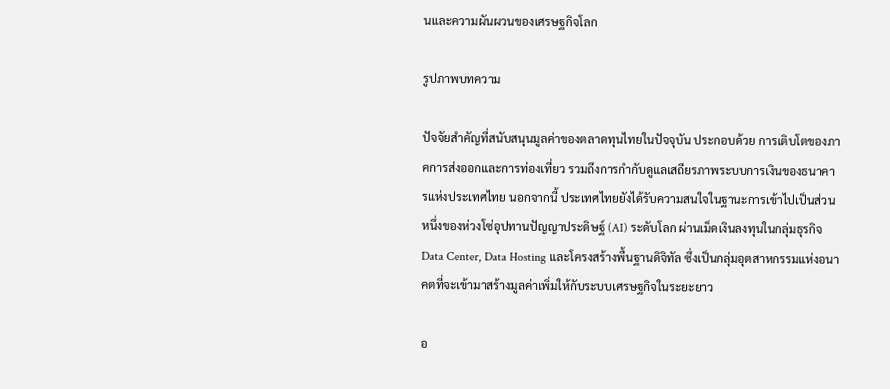นและความผันผวนของเศรษฐกิจโลก

รูปภาพบทความ

ปัจจัยสำคัญที่สนับสนุนมูลค่าของตลาดทุนไทยในปัจจุบัน ประกอบด้วย การเติบโตของภาคการส่งออกและการท่องเที่ยว รวมถึงการกำกับดูแลเสถียรภาพระบบการเงินของธนาคารแห่งประเทศไทย นอกจากนี้ ประเทศไทยยังได้รับความสนใจในฐานะการเข้าไปเป็นส่วนหนึ่งของห่วงโซ่อุปทานปัญญาประดิษฐ์ (AI) ระดับโลก ผ่านเม็ดเงินลงทุนในกลุ่มธุรกิจ Data Center, Data Hosting และโครงสร้างพื้นฐานดิจิทัล ซึ่งเป็นกลุ่มอุตสาหกรรมแห่งอนาคตที่จะเข้ามาสร้างมูลค่าเพิ่มให้กับระบบเศรษฐกิจในระยะยาว

อ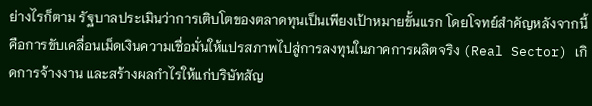ย่างไรก็ตาม รัฐบาลประเมินว่าการเติบโตของตลาดทุนเป็นเพียงเป้าหมายขั้นแรก โดยโจทย์สำคัญหลังจากนี้คือการขับเคลื่อนเม็ดเงินความเชื่อมั่นให้แปรสภาพไปสู่การลงทุนในภาคการผลิตจริง (Real Sector) เกิดการจ้างงาน และสร้างผลกำไรให้แก่บริษัทสัญ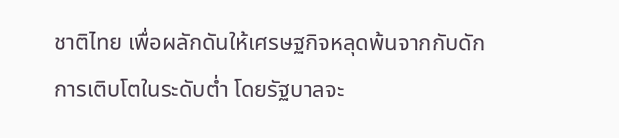ชาติไทย เพื่อผลักดันให้เศรษฐกิจหลุดพ้นจากกับดักการเติบโตในระดับต่ำ โดยรัฐบาลจะ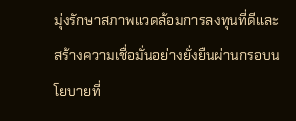มุ่งรักษาสภาพแวดล้อมการลงทุนที่ดีและสร้างความเชื่อมั่นอย่างยั่งยืนผ่านกรอบนโยบายที่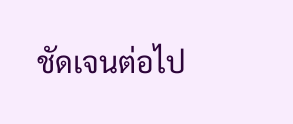ชัดเจนต่อไป